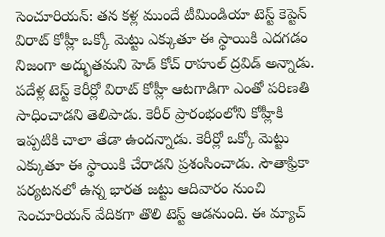సెంచూరియన్: తన కళ్ల ముందే టీమిండియా టెస్ట్ కెప్టెన్ విరాట్ కోహ్లీ ఒక్కో మెట్టు ఎక్కుతూ ఈ స్థాయికి ఎదగడం నిజంగా అద్భుతమని హెడ్ కోచ్ రాహుల్ ద్రవిడ్ అన్నాడు. పదేళ్ల టెస్ట్ కెరీర్లో విరాట్ కోహ్లీ ఆటగాడిగా ఎంతో పరిణతి సాధించాడని తెలిపాడు. కెరీర్ ప్రారంభంలోని కోహ్లీకి ఇప్పటికి చాలా తేడా ఉందన్నాడు. కెరీర్లో ఒక్కో మెట్టు ఎక్కుతూ ఈ స్థాయికి చేరాడని ప్రశంసించాడు. సౌతాఫ్రికా పర్యటనలో ఉన్న భారత జట్టు ఆదివారం నుంచి సెంచూరియన్ వేదికగా తొలి టెస్ట్ ఆడనుంది. ఈ మ్యాచ్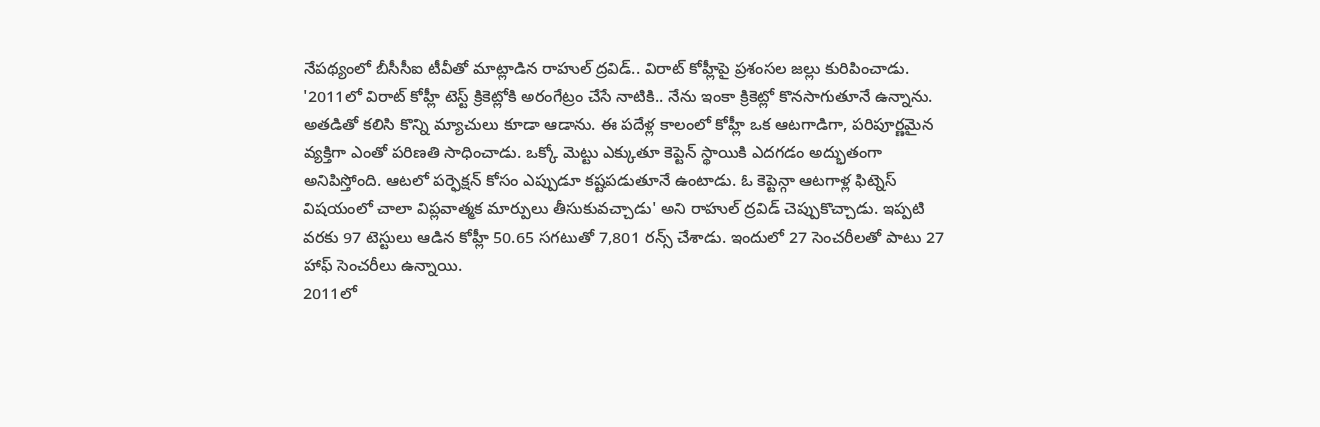నేపథ్యంలో బీసీసీఐ టీవీతో మాట్లాడిన రాహుల్ ద్రవిడ్.. విరాట్ కోహ్లీపై ప్రశంసల జల్లు కురిపించాడు.
'2011లో విరాట్ కోహ్లీ టెస్ట్ క్రికెట్లోకి అరంగేట్రం చేసే నాటికి.. నేను ఇంకా క్రికెట్లో కొనసాగుతూనే ఉన్నాను. అతడితో కలిసి కొన్ని మ్యాచులు కూడా ఆడాను. ఈ పదేళ్ల కాలంలో కోహ్లీ ఒక ఆటగాడిగా, పరిపూర్ణమైన వ్యక్తిగా ఎంతో పరిణతి సాధించాడు. ఒక్కో మెట్టు ఎక్కుతూ కెప్టెన్ స్థాయికి ఎదగడం అద్భుతంగా అనిపిస్తోంది. ఆటలో పర్ఫెక్షన్ కోసం ఎప్పుడూ కష్టపడుతూనే ఉంటాడు. ఓ కెప్టెన్గా ఆటగాళ్ల ఫిట్నెస్ విషయంలో చాలా విప్లవాత్మక మార్పులు తీసుకువచ్చాడు' అని రాహుల్ ద్రవిడ్ చెప్పుకొచ్చాడు. ఇప్పటి వరకు 97 టెస్టులు ఆడిన కోహ్లీ 50.65 సగటుతో 7,801 రన్స్ చేశాడు. ఇందులో 27 సెంచరీలతో పాటు 27 హాఫ్ సెంచరీలు ఉన్నాయి.
2011లో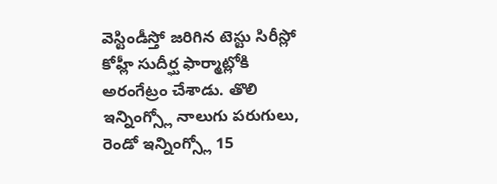వెస్టిండీస్తో జరిగిన టెస్టు సిరీస్లో కోహ్లీ సుదీర్ఘ ఫార్మాట్లోకి అరంగేట్రం చేశాడు. తొలి ఇన్నింగ్స్లో నాలుగు పరుగులు, రెండో ఇన్నింగ్స్లో 15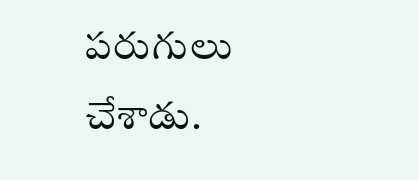పరుగులు చేశాడు.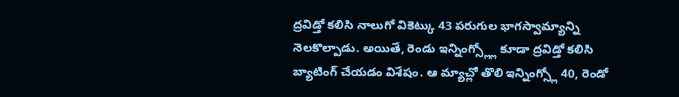ద్రవిడ్తో కలిసి నాలుగో వికెట్కు 43 పరుగుల భాగస్వామ్యాన్ని నెలకొల్పాడు. అయితే, రెండు ఇన్నింగ్స్ల్లో కూడా ద్రవిడ్తో కలిసి బ్యాటింగ్ చేయడం విశేషం. ఆ మ్యాచ్లో తొలి ఇన్నింగ్స్లో 40, రెండో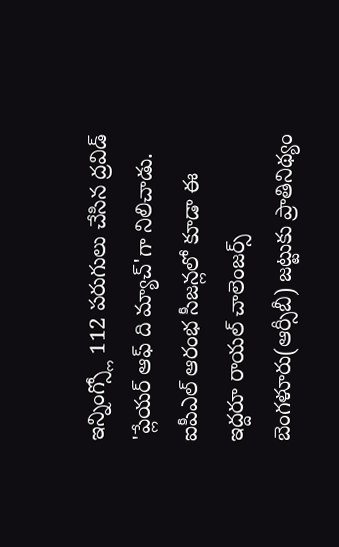ఇన్నింగ్స్లో 112 పరుగులు చేసిన ద్రవిడ్ 'ప్లేయర్ ఆఫ్ ది మ్యాచ్'గా నిలిచాడు. ఐపీఎల్ ఆరంభ సీజన్లలో కూడా ఈ ఇద్దరూ రాయల్ చాలెంజర్స్ బెంగళూరు(ఆర్సీబీ) జట్టుకు ప్రాతినిథ్యం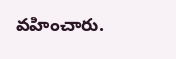వహించారు.